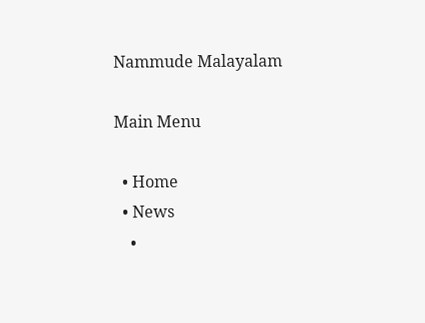Nammude Malayalam

Main Menu

  • Home
  • News
    •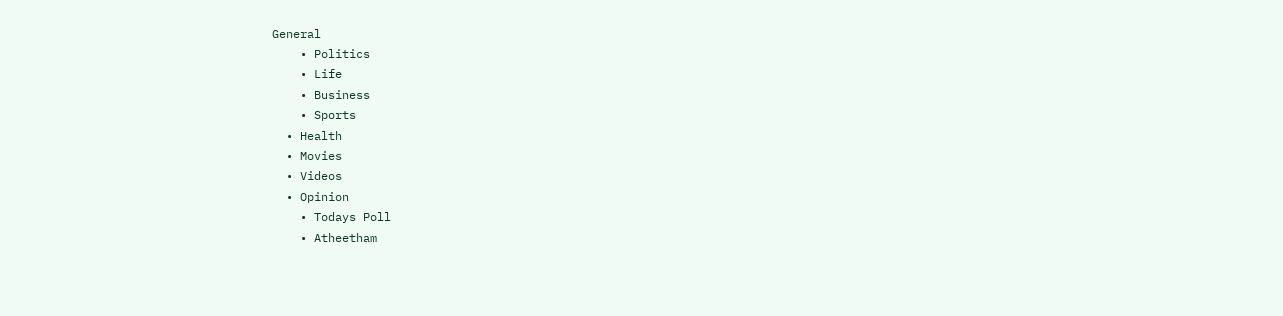General
    • Politics
    • Life
    • Business
    • Sports
  • Health
  • Movies
  • Videos
  • Opinion
    • Todays Poll
    • Atheetham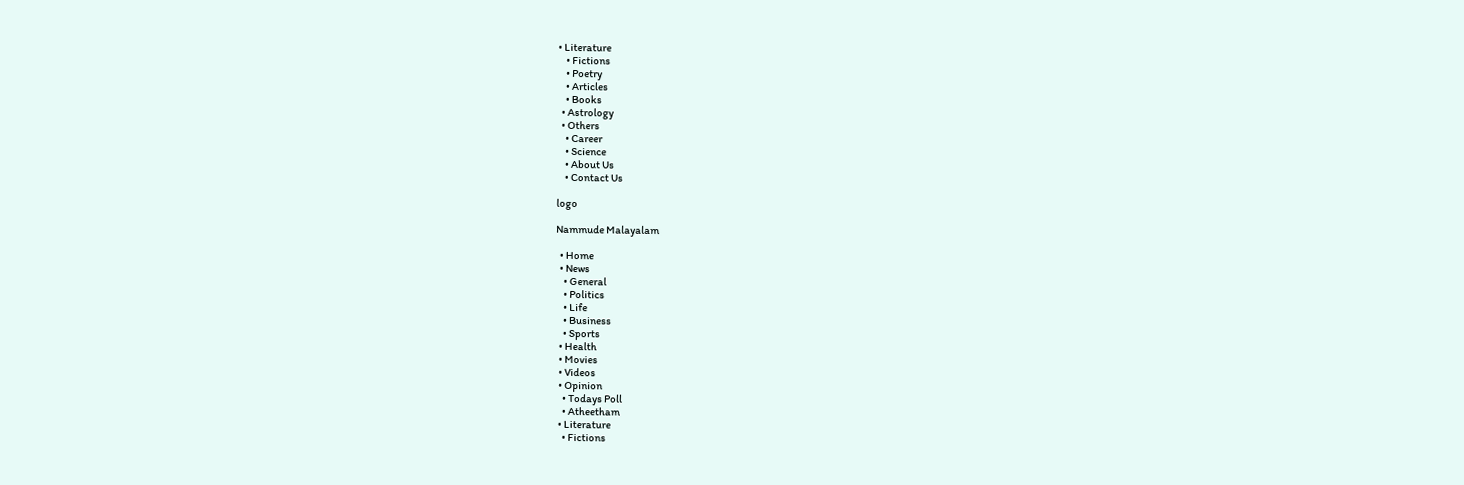• Literature
    • Fictions
    • Poetry
    • Articles
    • Books
  • Astrology
  • Others
    • Career
    • Science
    • About Us
    • Contact Us

logo

Nammude Malayalam

  • Home
  • News
    • General
    • Politics
    • Life
    • Business
    • Sports
  • Health
  • Movies
  • Videos
  • Opinion
    • Todays Poll
    • Atheetham
  • Literature
    • Fictions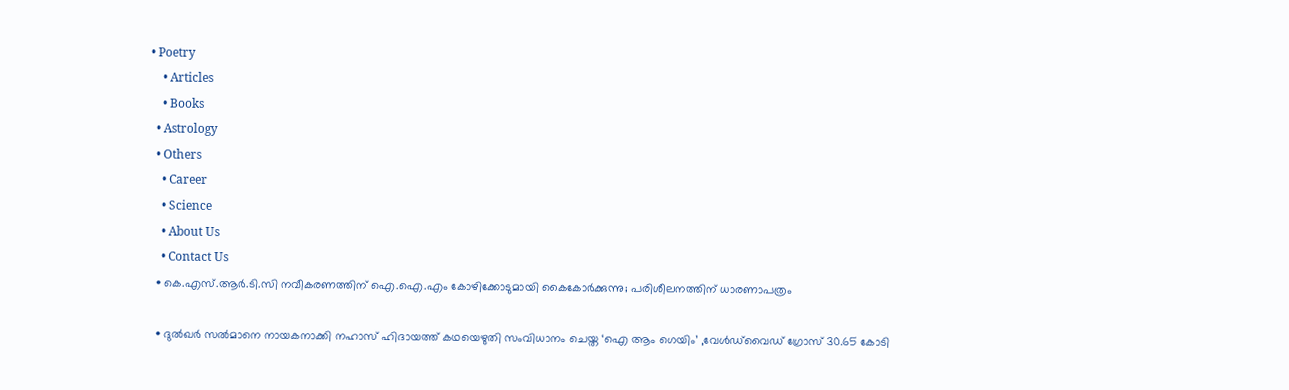• Poetry
    • Articles
    • Books
  • Astrology
  • Others
    • Career
    • Science
    • About Us
    • Contact Us
  • കെ.എസ്.ആർ.ടി.സി നവീകരണത്തിന് ഐ.ഐ.എം കോഴിക്കോടുമായി കൈകോർക്കുന്നു; പരിശീലനത്തിന് ധാരണാപത്രം

  • ദുൽഖർ സൽമാനെ നായകനാക്കി നഹാസ് ഹിദായത്ത് കഥയെഴുതി സംവിധാനം ചെയ്ത ‘ഐ ആം ഗെയിം’ ,വേൾഡ്‌വൈഡ് ഗ്രോസ് 30.65 കോടി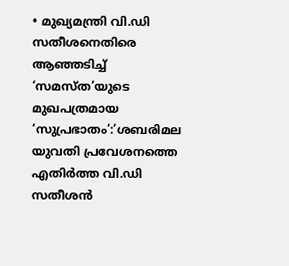• മുഖ്യമന്ത്രി വി.ഡി സതീശനെതിരെ ആഞ്ഞടിച്ച് ‘സമസ്ത’യുടെ മുഖപത്രമായ ‘സുപ്രഭാതം’:’ശബരിമല യുവതി പ്രവേശനത്തെ എതിർത്ത വി.ഡി സതീശൻ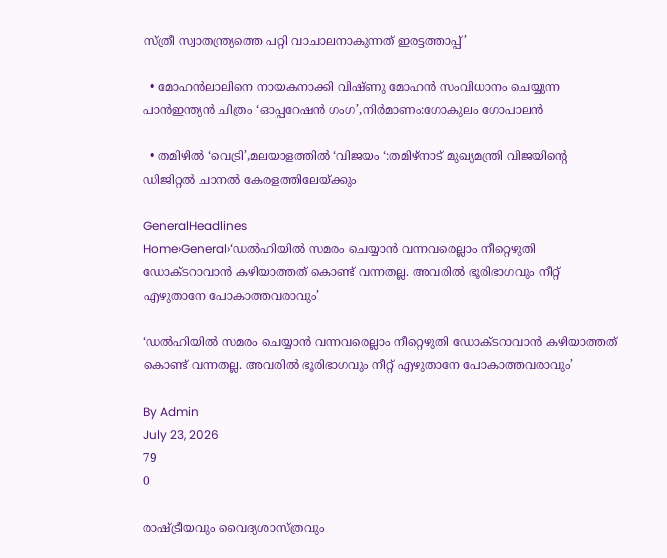സ്ത്രീ സ്വാതന്ത്ര‍്യത്തെ പറ്റി വാചാലനാകുന്നത് ഇരട്ടത്താപ്പ്’

  • മോഹൻലാലിനെ നായകനാക്കി വിഷ്ണു മോഹൻ സംവിധാനം ചെയ്യുന്ന പാൻഇന്ത്യൻ ചിത്രം ‘ഓപ്പറേഷൻ ഗംഗ’,നിർമാണം:ഗോകുലം ഗോപാലൻ

  • തമിഴിൽ ‘വെട്രി’,മലയാളത്തിൽ ‘വിജയം ‘:തമിഴ്നാട് മുഖ്യമന്ത്രി വിജയിൻ്റെ ഡിജിറ്റൽ ചാനൽ കേരളത്തിലേയ്ക്കും

GeneralHeadlines
Home›General›‘ഡൽഹിയിൽ സമരം ചെയ്യാൻ വന്നവരെല്ലാം നീറ്റെഴുതി ഡോക്‌ടറാവാൻ കഴിയാത്തത് കൊണ്ട് വന്നതല്ല. അവരിൽ ഭൂരിഭാഗവും നീറ്റ് എഴുതാനേ പോകാത്തവരാവും’

‘ഡൽഹിയിൽ സമരം ചെയ്യാൻ വന്നവരെല്ലാം നീറ്റെഴുതി ഡോക്‌ടറാവാൻ കഴിയാത്തത് കൊണ്ട് വന്നതല്ല. അവരിൽ ഭൂരിഭാഗവും നീറ്റ് എഴുതാനേ പോകാത്തവരാവും’

By Admin
July 23, 2026
79
0

രാഷ്ട്രീയവും വൈദ്യശാസ്ത്രവും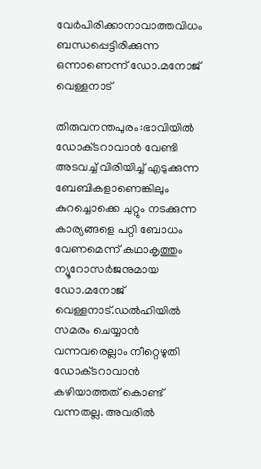വേർപിരിക്കാനാവാത്തവിധം ബന്ധപ്പെട്ടിരിക്കുന്ന ഒന്നാണെന്ന് ഡോ.മനോജ് വെള്ളനാട്

തിരുവനന്തപുരം:ഭാവിയിൽ ഡോക്‌ടറാവാൻ വേണ്ടി അടവച്ച് വിരിയിച്ച് എടുക്കുന്ന ബേബികളാണെങ്കിലും കുറച്ചൊക്കെ ചുറ്റും നടക്കുന്ന കാര്യങ്ങളെ പറ്റി ബോധം വേണമെന്ന് കഥാകൃത്തും ന്യൂറോസർജനുമായ ഡോ.മനോജ് വെള്ളനാട്.ഡൽഹിയിൽ സമരം ചെയ്യാൻ വന്നവരെല്ലാം നീറ്റെഴുതി ഡോക്‌ടറാവാൻ കഴിയാത്തത് കൊണ്ട് വന്നതല്ല. അവരിൽ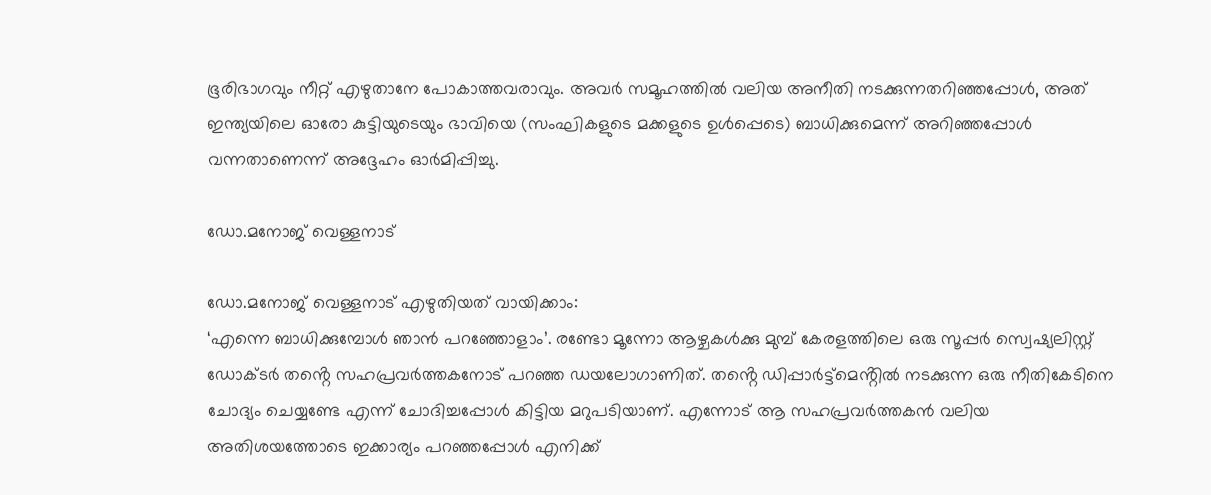ഭൂരിഭാഗവും നീറ്റ് എഴുതാനേ പോകാത്തവരാവും. അവർ സമൂഹത്തിൽ വലിയ അനീതി നടക്കുന്നതറിഞ്ഞപ്പോൾ, അത് ഇന്ത്യയിലെ ഓരോ കുട്ടിയുടെയും ഭാവിയെ (സംഘികളുടെ മക്കളുടെ ഉൾപ്പെടെ) ബാധിക്കുമെന്ന് അറിഞ്ഞപ്പോൾ വന്നതാണെന്ന് അദ്ദേഹം ഓർമിപ്പിച്ചു.

ഡോ.മനോജ് വെള്ളനാട്

ഡോ.മനോജ് വെള്ളനാട് എഴുതിയത് വായിക്കാം:
‘എന്നെ ബാധിക്കുമ്പോൾ ഞാൻ പറഞ്ഞോളാം’. രണ്ടോ മൂന്നോ ആഴ്ചകൾക്കു മുമ്പ് കേരളത്തിലെ ഒരു സൂപ്പർ സ്വെഷ്യലിസ്റ്റ് ഡോക്ടർ തൻ്റെ സഹപ്രവർത്തകനോട് പറഞ്ഞ ഡയലോഗാണിത്. തൻ്റെ ഡിപ്പാർട്ട്മെൻ്റിൽ നടക്കുന്ന ഒരു നീതികേടിനെ ചോദ്യം ചെയ്യണ്ടേ എന്ന് ചോദിച്ചപ്പോൾ കിട്ടിയ മറുപടിയാണ്. എന്നോട് ആ സഹപ്രവർത്തകൻ വലിയ അതിശയത്തോടെ ഇക്കാര്യം പറഞ്ഞപ്പോൾ എനിക്ക്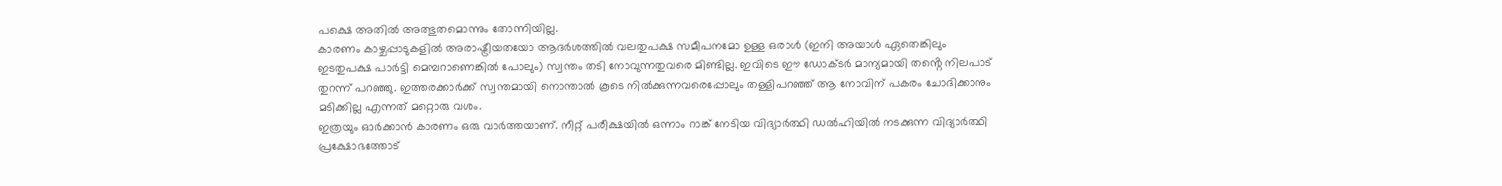പക്ഷെ അതിൽ അത്ഭുതമൊന്നും തോന്നിയില്ല.
കാരണം കാഴ്ചപ്പാടുകളിൽ അരാഷ്ട്രീയതയോ ആദർശത്തിൽ വലതുപക്ഷ സമീപനമോ ഉള്ള ഒരാൾ (ഇനി അയാൾ ഏതെങ്കിലും ഇടതുപക്ഷ പാർട്ടി മെമ്പറാണെങ്കിൽ പോലും) സ്വന്തം തടി നോവുന്നതുവരെ മിണ്ടില്ല. ഇവിടെ ഈ ഡോക്‌ടർ മാന്യമായി തൻ്റെ നിലപാട് തുറന്ന് പറഞ്ഞു. ഇത്തരക്കാർക്ക് സ്വന്തമായി നൊന്താൽ കൂടെ നിൽക്കുന്നവരെപ്പോലും തള്ളിപറഞ്ഞ് ആ നോവിന് പകരം ചോദിക്കാനും മടിക്കില്ല എന്നത് മറ്റൊരു വശം.
ഇത്രയും ഓർക്കാൻ കാരണം ഒരു വാർത്തയാണ്. നീറ്റ് പരീക്ഷയിൽ ഒന്നാം റാങ്ക് നേടിയ വിദ്യാർത്ഥി ഡൽഹിയിൽ നടക്കുന്ന വിദ്യാർത്ഥി പ്രക്ഷോഭത്തോട്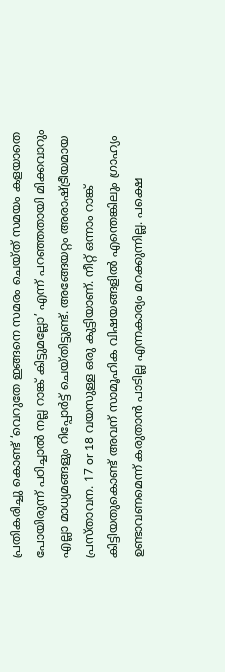പ്രതികരിച്ചു കൊണ്ട് ‘വെറുതേ ഇങ്ങനെ സമരം ചെയ്ത് സമയം കളയാതെ പോയിരുന്ന് പഠിച്ചാൽ നല്ല റാങ്ക് കിട്ടുമല്ലോ’ എന്ന് പറഞ്ഞതായി മിക്കവാറും എല്ലാ മാധ്യമങ്ങളും റിപ്പോർട്ട് ചെയ്തിട്ടുണ്ട്. അങ്ങേയറ്റം അരാഷ്‌ട്രീയമായ പ്രസ്താവന. 17 or 18 വയസുള്ള ഒരു കുട്ടിയാണ്. നീറ്റ് ഒന്നാം റാങ്ക് കിട്ടിയതുകൊണ്ട് അവന് സാമൂഹിക വിഷയങ്ങളിൽ എന്തെങ്കിലും ഗ്രാഹ്യം ഉണ്ടാവണമെന്ന് കരുതാൻ പാടില്ല എന്നകാര്യം മറക്കുന്നില്ല. പക്ഷെ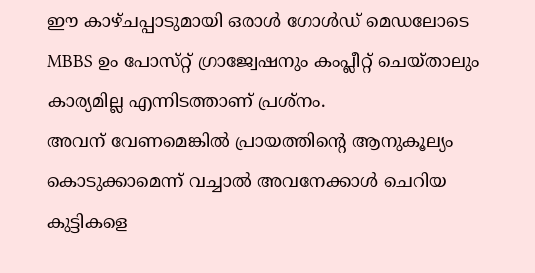ഈ കാഴ്ചപ്പാടുമായി ഒരാൾ ഗോൾഡ് മെഡലോടെ MBBS ഉം പോസ്‌റ്റ് ഗ്രാജ്വേഷനും കംപ്ലീറ്റ് ചെയ്താലും കാര്യമില്ല എന്നിടത്താണ് പ്രശ്‌നം.
അവന് വേണമെങ്കിൽ പ്രായത്തിൻ്റെ ആനുകൂല്യം കൊടുക്കാമെന്ന് വച്ചാൽ അവനേക്കാൾ ചെറിയ കുട്ടികളെ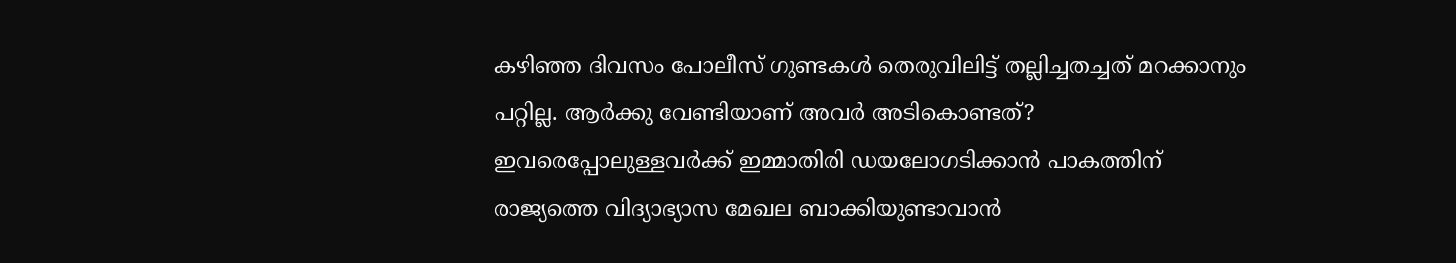കഴിഞ്ഞ ദിവസം പോലീസ് ഗുണ്ടകൾ തെരുവിലിട്ട് തല്ലിച്ചതച്ചത് മറക്കാനും പറ്റില്ല. ആർക്കു വേണ്ടിയാണ് അവർ അടികൊണ്ടത്? ഇവരെപ്പോലുള്ളവർക്ക് ഇമ്മാതിരി ഡയലോഗടിക്കാൻ പാകത്തിന് രാജ്യത്തെ വിദ്യാഭ്യാസ മേഖല ബാക്കിയുണ്ടാവാൻ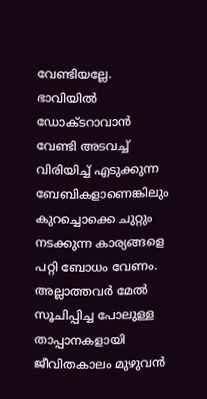വേണ്ടിയല്ലേ. ഭാവിയിൽ ഡോക്‌ടറാവാൻ വേണ്ടി അടവച്ച് വിരിയിച്ച് എടുക്കുന്ന ബേബികളാണെങ്കിലും കുറച്ചൊക്കെ ചുറ്റും നടക്കുന്ന കാര്യങ്ങളെ പറ്റി ബോധം വേണം. അല്ലാത്തവർ മേൽ സൂചിപ്പിച്ച പോലുള്ള താപ്പാനകളായി ജീവിതകാലം മുഴുവൻ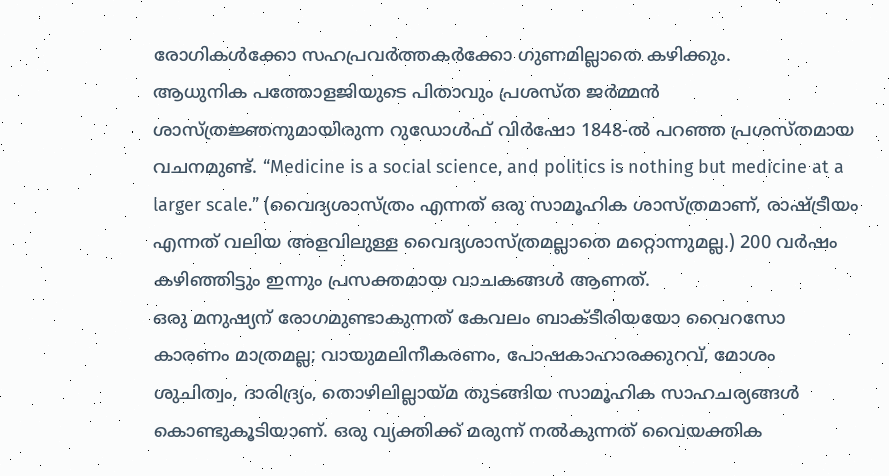രോഗികൾക്കോ സഹപ്രവർത്തകർക്കോ ഗുണമില്ലാതെ കഴിക്കും.
ആധുനിക പത്തോളജിയുടെ പിതാവും പ്രശസ്ത ജർമ്മൻ ശാസ്ത്രജ്ഞനുമായിരുന്ന റുഡോൾഫ് വിർഷോ 1848-ൽ പറഞ്ഞ പ്രശസ്തമായ വചനമുണ്ട്. “Medicine is a social science, and politics is nothing but medicine at a larger scale.” (വൈദ്യശാസ്ത്രം എന്നത് ഒരു സാമൂഹിക ശാസ്ത്രമാണ്, രാഷ്ട്രീയം എന്നത് വലിയ അളവിലുള്ള വൈദ്യശാസ്ത്രമല്ലാതെ മറ്റൊന്നുമല്ല.) 200 വർഷം കഴിഞ്ഞിട്ടും ഇന്നും പ്രസക്തമായ വാചകങ്ങൾ ആണത്.
ഒരു മനുഷ്യന് രോഗമുണ്ടാകുന്നത് കേവലം ബാക്ടീരിയയോ വൈറസോ കാരണം മാത്രമല്ല; വായുമലിനീകരണം, പോഷകാഹാരക്കുറവ്, മോശം ശുചിത്വം, ദാരിദ്ര്യം, തൊഴിലില്ലായ്മ തുടങ്ങിയ സാമൂഹിക സാഹചര്യങ്ങൾ കൊണ്ടുകൂടിയാണ്. ഒരു വ്യക്തിക്ക് മരുന്ന് നൽകുന്നത് വൈയക്തിക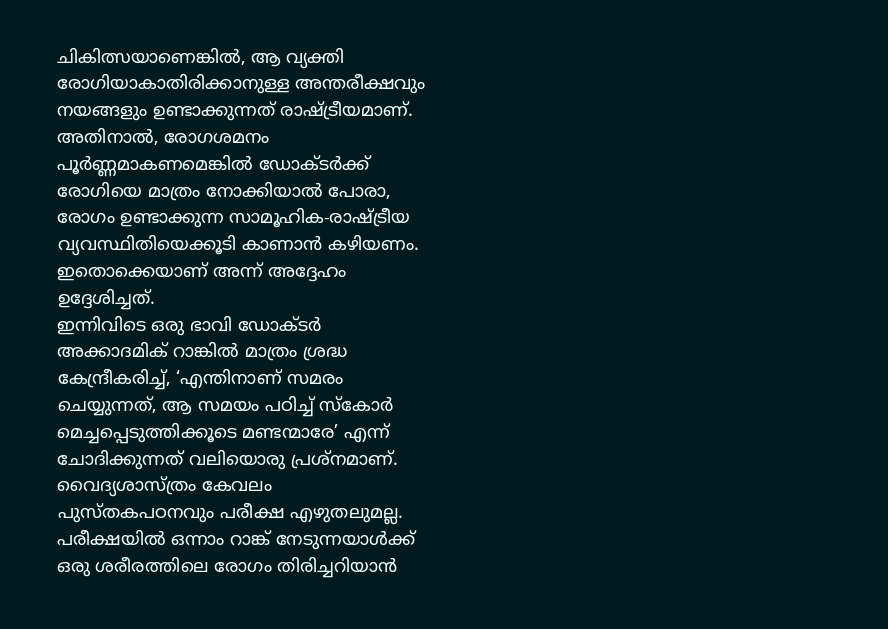ചികിത്സയാണെങ്കിൽ, ആ വ്യക്തി രോഗിയാകാതിരിക്കാനുള്ള അന്തരീക്ഷവും നയങ്ങളും ഉണ്ടാക്കുന്നത് രാഷ്ട്രീയമാണ്. അതിനാൽ, രോഗശമനം പൂർണ്ണമാകണമെങ്കിൽ ഡോക്ടർക്ക് രോഗിയെ മാത്രം നോക്കിയാൽ പോരാ, രോഗം ഉണ്ടാക്കുന്ന സാമൂഹിക-രാഷ്ട്രീയ വ്യവസ്ഥിതിയെക്കൂടി കാണാൻ കഴിയണം. ഇതൊക്കെയാണ് അന്ന് അദ്ദേഹം ഉദ്ദേശിച്ചത്.
ഇന്നിവിടെ ഒരു ഭാവി ഡോക്ടർ അക്കാദമിക് റാങ്കിൽ മാത്രം ശ്രദ്ധ കേന്ദ്രീകരിച്ച്, ‘എന്തിനാണ് സമരം ചെയ്യുന്നത്, ആ സമയം പഠിച്ച് സ്കോർ മെച്ചപ്പെടുത്തിക്കൂടെ മണ്ടന്മാരേ’ എന്ന് ചോദിക്കുന്നത് വലിയൊരു പ്രശ്‌നമാണ്.
വൈദ്യശാസ്ത്രം കേവലം പുസ്തകപഠനവും പരീക്ഷ എഴുതലുമല്ല. പരീക്ഷയിൽ ഒന്നാം റാങ്ക് നേടുന്നയാൾക്ക് ഒരു ശരീരത്തിലെ രോഗം തിരിച്ചറിയാൻ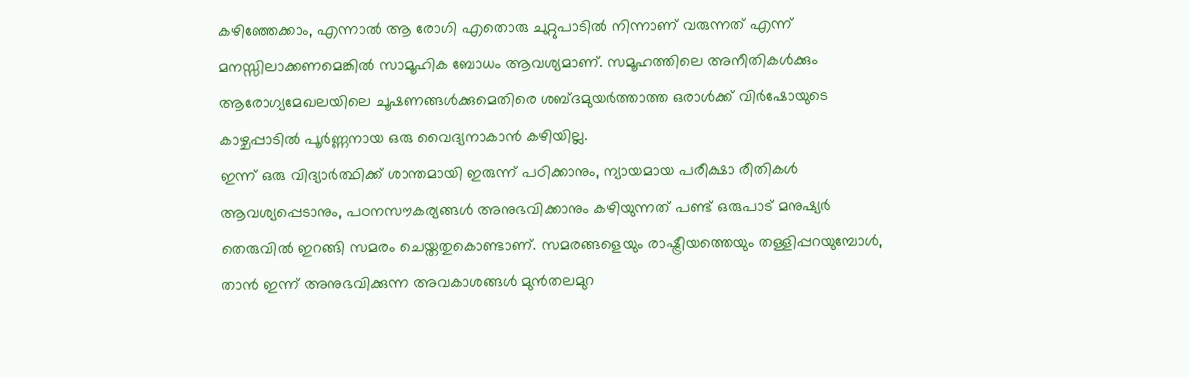കഴിഞ്ഞേക്കാം, എന്നാൽ ആ രോഗി എതൊരു ചുറ്റുപാടിൽ നിന്നാണ് വരുന്നത് എന്ന് മനസ്സിലാക്കണമെങ്കിൽ സാമൂഹിക ബോധം ആവശ്യമാണ്. സമൂഹത്തിലെ അനീതികൾക്കും ആരോഗ്യമേഖലയിലെ ചൂഷണങ്ങൾക്കുമെതിരെ ശബ്ദമുയർത്താത്ത ഒരാൾക്ക് വിർഷോയുടെ കാഴ്ചപ്പാടിൽ പൂർണ്ണനായ ഒരു വൈദ്യനാകാൻ കഴിയില്ല.
ഇന്ന് ഒരു വിദ്യാർത്ഥിക്ക് ശാന്തമായി ഇരുന്ന് പഠിക്കാനും, ന്യായമായ പരീക്ഷാ രീതികൾ ആവശ്യപ്പെടാനും, പഠനസൗകര്യങ്ങൾ അനുഭവിക്കാനും കഴിയുന്നത് പണ്ട് ഒരുപാട് മനുഷ്യർ തെരുവിൽ ഇറങ്ങി സമരം ചെയ്തതുകൊണ്ടാണ്. സമരങ്ങളെയും രാഷ്ട്രീയത്തെയും തള്ളിപ്പറയുമ്പോൾ, താൻ ഇന്ന് അനുഭവിക്കുന്ന അവകാശങ്ങൾ മുൻതലമുറ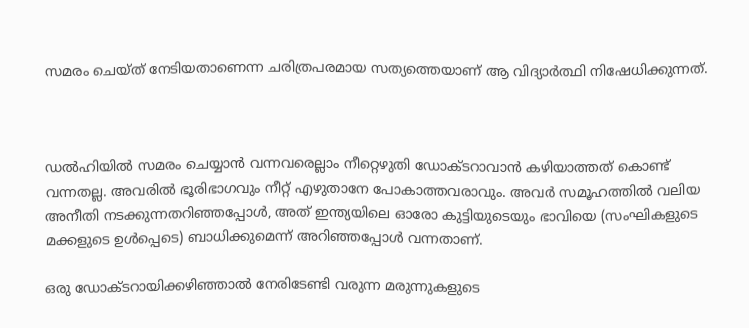സമരം ചെയ്ത് നേടിയതാണെന്ന ചരിത്രപരമായ സത്യത്തെയാണ് ആ വിദ്യാർത്ഥി നിഷേധിക്കുന്നത്.



ഡൽഹിയിൽ സമരം ചെയ്യാൻ വന്നവരെല്ലാം നീറ്റെഴുതി ഡോക്‌ടറാവാൻ കഴിയാത്തത് കൊണ്ട് വന്നതല്ല. അവരിൽ ഭൂരിഭാഗവും നീറ്റ് എഴുതാനേ പോകാത്തവരാവും. അവർ സമൂഹത്തിൽ വലിയ അനീതി നടക്കുന്നതറിഞ്ഞപ്പോൾ, അത് ഇന്ത്യയിലെ ഓരോ കുട്ടിയുടെയും ഭാവിയെ (സംഘികളുടെ മക്കളുടെ ഉൾപ്പെടെ) ബാധിക്കുമെന്ന് അറിഞ്ഞപ്പോൾ വന്നതാണ്.

ഒരു ഡോക്ടറായിക്കഴിഞ്ഞാൽ നേരിടേണ്ടി വരുന്ന മരുന്നുകളുടെ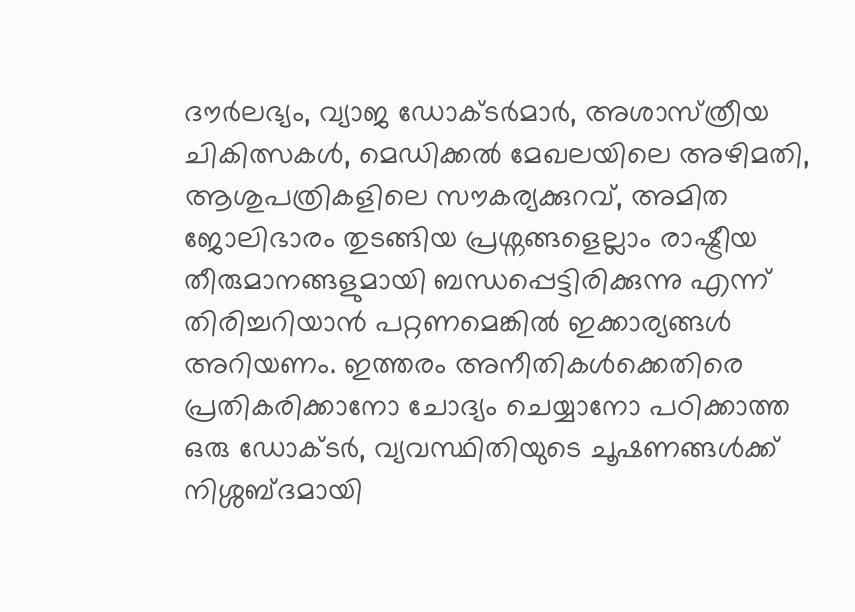ദൗർലഭ്യം, വ്യാജ ഡോക്ടർമാർ, അശാസ്‌ത്രീയ ചികിത്സകൾ, മെഡിക്കൽ മേഖലയിലെ അഴിമതി, ആശുപത്രികളിലെ സൗകര്യക്കുറവ്, അമിത ജോലിഭാരം തുടങ്ങിയ പ്രശ്നങ്ങളെല്ലാം രാഷ്ട്രീയ തീരുമാനങ്ങളുമായി ബന്ധപ്പെട്ടിരിക്കുന്നു എന്ന് തിരിച്ചറിയാൻ പറ്റണമെങ്കിൽ ഇക്കാര്യങ്ങൾ അറിയണം. ഇത്തരം അനീതികൾക്കെതിരെ പ്രതികരിക്കാനോ ചോദ്യം ചെയ്യാനോ പഠിക്കാത്ത ഒരു ഡോക്ടർ, വ്യവസ്ഥിതിയുടെ ചൂഷണങ്ങൾക്ക് നിശ്ശബ്ദമായി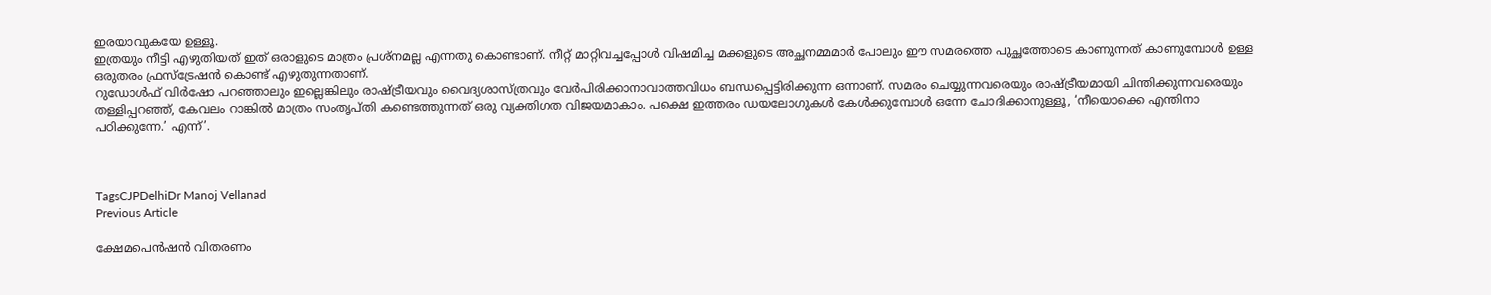ഇരയാവുകയേ ഉള്ളൂ.
ഇത്രയും നീട്ടി എഴുതിയത് ഇത് ഒരാളുടെ മാത്രം പ്രശ്‌നമല്ല എന്നതു കൊണ്ടാണ്. നീറ്റ് മാറ്റിവച്ചപ്പോൾ വിഷമിച്ച മക്കളുടെ അച്ഛനമ്മമാർ പോലും ഈ സമരത്തെ പുച്ഛത്തോടെ കാണുന്നത് കാണുമ്പോൾ ഉള്ള ഒരുതരം ഫ്രസ്‌ട്രേഷൻ കൊണ്ട് എഴുതുന്നതാണ്.
റുഡോൾഫ് വിർഷോ പറഞ്ഞാലും ഇല്ലെങ്കിലും രാഷ്ട്രീയവും വൈദ്യശാസ്ത്രവും വേർപിരിക്കാനാവാത്തവിധം ബന്ധപ്പെട്ടിരിക്കുന്ന ഒന്നാണ്. സമരം ചെയ്യുന്നവരെയും രാഷ്ട്രീയമായി ചിന്തിക്കുന്നവരെയും തള്ളിപ്പറഞ്ഞ്, കേവലം റാങ്കിൽ മാത്രം സംതൃപ്തി കണ്ടെത്തുന്നത് ഒരു വ്യക്തിഗത വിജയമാകാം. പക്ഷെ ഇത്തരം ഡയലോഗുകൾ കേൾക്കുമ്പോൾ ഒന്നേ ചോദിക്കാനുള്ളൂ, ‘നീയൊക്കെ എന്തിനാ പഠിക്കുന്നേ.’ എന്ന്’.



TagsCJPDelhiDr Manoj Vellanad
Previous Article

ക്ഷേമപെൻഷൻ വിതരണം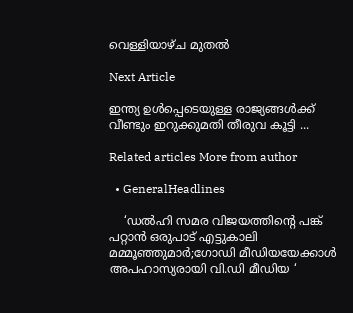വെള്ളിയാഴ്ച മുതൽ

Next Article

ഇന്ത്യ ഉൾപ്പെടെയുള്ള രാജ്യങ്ങൾക്ക് വീണ്ടും ഇറുക്കുമതി തീരുവ കൂട്ടി ...

Related articles More from author

  • GeneralHeadlines

    ‘ഡൽഹി സമര വിജയത്തിൻ്റെ പങ്ക് പറ്റാൻ ഒരുപാട് എട്ടുകാലി മമ്മൂഞ്ഞുമാർ;ഗോഡി മീഡിയയേക്കാൾ അപഹാസ്യരായി വി.ഡി മീഡിയ ‘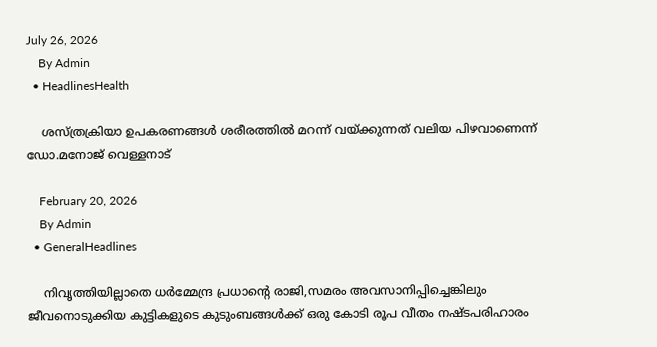July 26, 2026
    By Admin
  • HeadlinesHealth

    ശസ്ത്രക്രിയാ ഉപകരണങ്ങൾ ശരീരത്തിൽ മറന്ന് വയ്ക്കുന്നത് വലിയ പിഴവാണെന്ന് ഡോ.മനോജ് വെള്ളനാട്

    February 20, 2026
    By Admin
  • GeneralHeadlines

    നിവൃത്തിയില്ലാതെ ധർമ്മേന്ദ്ര പ്രധാൻ്റെ രാജി,സമരം അവസാനിപ്പിച്ചെങ്കിലും ജീവനൊടുക്കിയ കുട്ടികളുടെ കുടുംബങ്ങൾക്ക് ഒരു കോടി രൂപ വീതം നഷ്ടപരിഹാരം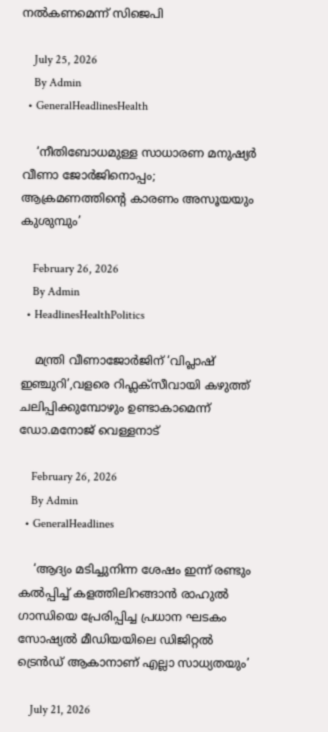നൽകണമെന്ന് സിജെപി

    July 25, 2026
    By Admin
  • GeneralHeadlinesHealth

    ‘നീതിബോധമുള്ള സാധാരണ മനുഷ്യർ വീണാ ജോർജിനൊപ്പം; ആക്രമണത്തിൻ്റെ കാരണം അസൂയയും കുശുമ്പും’

    February 26, 2026
    By Admin
  • HeadlinesHealthPolitics

    മന്ത്രി വീണാജോർജിന് ‘വിപ്ലാഷ് ഇഞ്ചുറി’,വളരെ റിഫ്ലക്സീവായി കഴുത്ത് ചലിപ്പിക്കുമ്പോഴും ഉണ്ടാകാമെന്ന് ഡോ.മനോജ് വെള്ളനാട്

    February 26, 2026
    By Admin
  • GeneralHeadlines

    ‘ആദ്യം മടിച്ചുനിന്ന ശേഷം ഇന്ന് രണ്ടും കൽപ്പിച്ച് കളത്തിലിറങ്ങാൻ രാഹുൽ ഗാന്ധിയെ പ്രേരിപ്പിച്ച പ്രധാന ഘടകം സോഷ്യൽ മീഡിയയിലെ ഡിജിറ്റൽ ട്രെൻഡ് ആകാനാണ് എല്ലാ സാധ്യതയും’

    July 21, 2026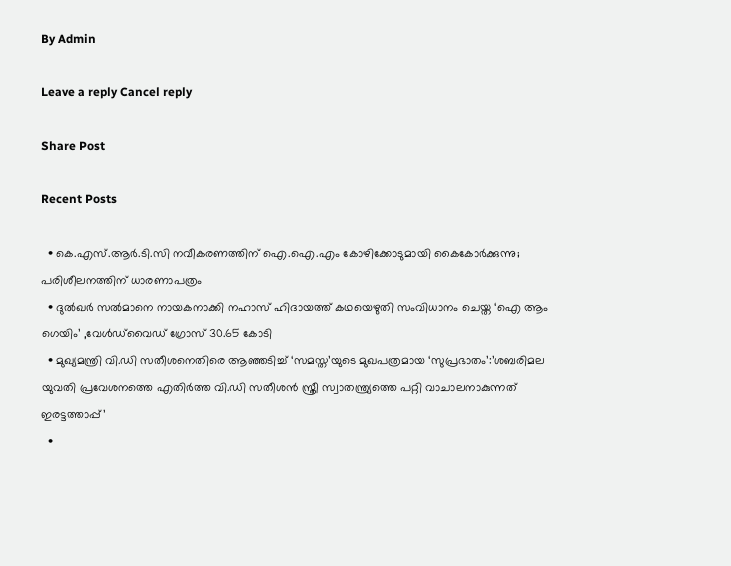By Admin

Leave a reply Cancel reply

Share Post

Recent Posts

  • കെ.എസ്.ആർ.ടി.സി നവീകരണത്തിന് ഐ.ഐ.എം കോഴിക്കോടുമായി കൈകോർക്കുന്നു; പരിശീലനത്തിന് ധാരണാപത്രം
  • ദുൽഖർ സൽമാനെ നായകനാക്കി നഹാസ് ഹിദായത്ത് കഥയെഴുതി സംവിധാനം ചെയ്ത ‘ഐ ആം ഗെയിം’ ,വേൾഡ്‌വൈഡ് ഗ്രോസ് 30.65 കോടി
  • മുഖ്യമന്ത്രി വി.ഡി സതീശനെതിരെ ആഞ്ഞടിച്ച് ‘സമസ്ത’യുടെ മുഖപത്രമായ ‘സുപ്രഭാതം’:’ശബരിമല യുവതി പ്രവേശനത്തെ എതിർത്ത വി.ഡി സതീശൻ സ്ത്രീ സ്വാതന്ത്ര‍്യത്തെ പറ്റി വാചാലനാകുന്നത് ഇരട്ടത്താപ്പ്’
  •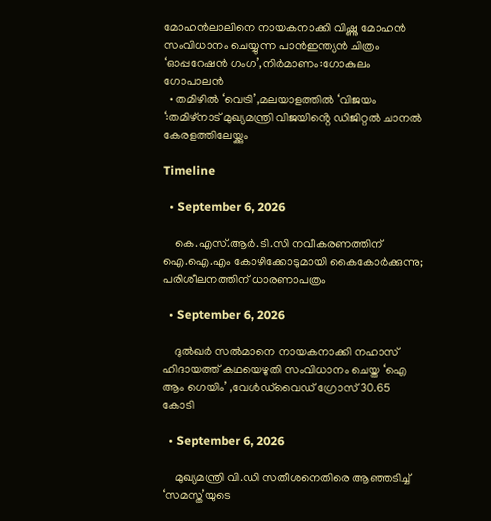മോഹൻലാലിനെ നായകനാക്കി വിഷ്ണു മോഹൻ സംവിധാനം ചെയ്യുന്ന പാൻഇന്ത്യൻ ചിത്രം ‘ഓപ്പറേഷൻ ഗംഗ’,നിർമാണം:ഗോകുലം ഗോപാലൻ
  • തമിഴിൽ ‘വെട്രി’,മലയാളത്തിൽ ‘വിജയം ‘:തമിഴ്നാട് മുഖ്യമന്ത്രി വിജയിൻ്റെ ഡിജിറ്റൽ ചാനൽ കേരളത്തിലേയ്ക്കും

Timeline

  • September 6, 2026

    കെ.എസ്.ആർ.ടി.സി നവീകരണത്തിന് ഐ.ഐ.എം കോഴിക്കോടുമായി കൈകോർക്കുന്നു; പരിശീലനത്തിന് ധാരണാപത്രം

  • September 6, 2026

    ദുൽഖർ സൽമാനെ നായകനാക്കി നഹാസ് ഹിദായത്ത് കഥയെഴുതി സംവിധാനം ചെയ്ത ‘ഐ ആം ഗെയിം’ ,വേൾഡ്‌വൈഡ് ഗ്രോസ് 30.65 കോടി

  • September 6, 2026

    മുഖ്യമന്ത്രി വി.ഡി സതീശനെതിരെ ആഞ്ഞടിച്ച് ‘സമസ്ത’യുടെ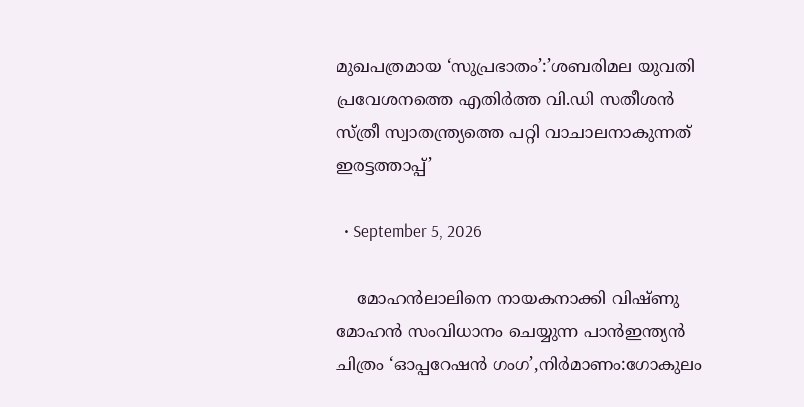മുഖപത്രമായ ‘സുപ്രഭാതം’:’ശബരിമല യുവതി പ്രവേശനത്തെ എതിർത്ത വി.ഡി സതീശൻ സ്ത്രീ സ്വാതന്ത്ര‍്യത്തെ പറ്റി വാചാലനാകുന്നത് ഇരട്ടത്താപ്പ്’

  • September 5, 2026

    മോഹൻലാലിനെ നായകനാക്കി വിഷ്ണു മോഹൻ സംവിധാനം ചെയ്യുന്ന പാൻഇന്ത്യൻ ചിത്രം ‘ഓപ്പറേഷൻ ഗംഗ’,നിർമാണം:ഗോകുലം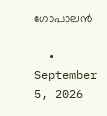ഗോപാലൻ

  • September 5, 2026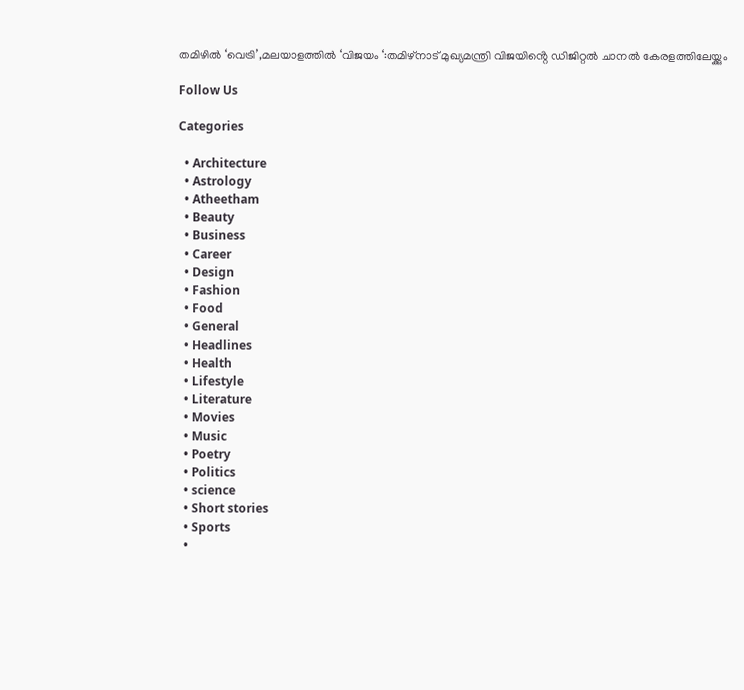തമിഴിൽ ‘വെട്രി’,മലയാളത്തിൽ ‘വിജയം ‘:തമിഴ്നാട് മുഖ്യമന്ത്രി വിജയിൻ്റെ ഡിജിറ്റൽ ചാനൽ കേരളത്തിലേയ്ക്കും

Follow Us

Categories

  • Architecture
  • Astrology
  • Atheetham
  • Beauty
  • Business
  • Career
  • Design
  • Fashion
  • Food
  • General
  • Headlines
  • Health
  • Lifestyle
  • Literature
  • Movies
  • Music
  • Poetry
  • Politics
  • science
  • Short stories
  • Sports
  •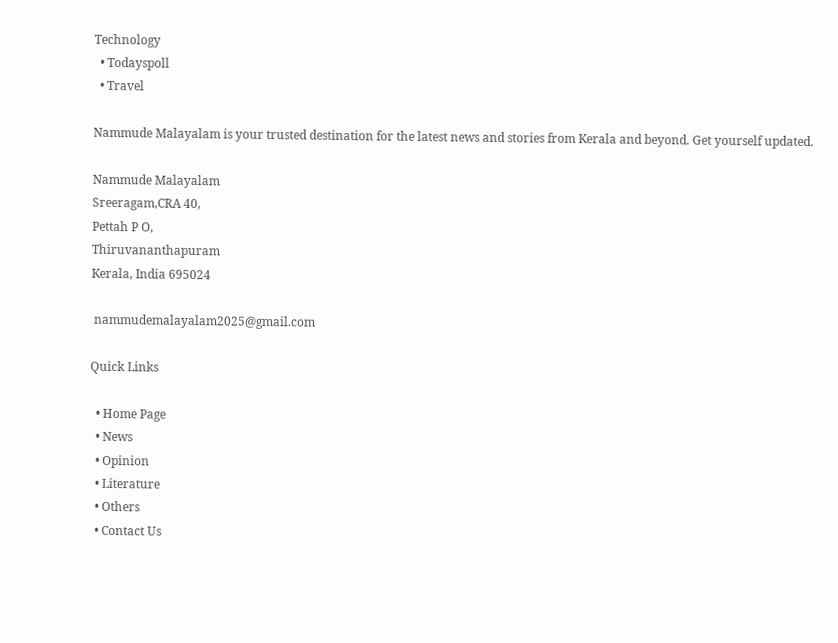Technology
  • Todayspoll
  • Travel

Nammude Malayalam is your trusted destination for the latest news and stories from Kerala and beyond. Get yourself updated.

Nammude Malayalam
Sreeragam,CRA 40,
Pettah P O,
Thiruvananthapuram
Kerala, India 695024

 nammudemalayalam2025@gmail.com

Quick Links

  • Home Page
  • News
  • Opinion
  • Literature
  • Others
  • Contact Us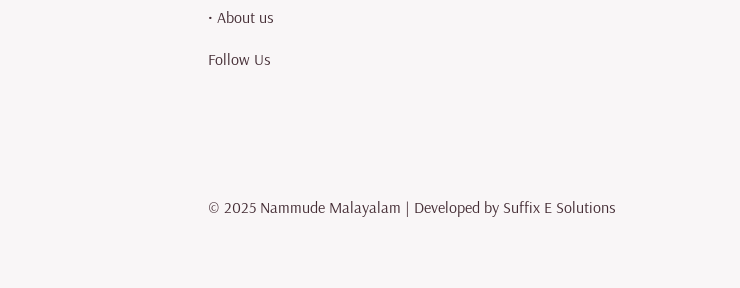• About us

Follow Us






© 2025 Nammude Malayalam | Developed by Suffix E Solutions